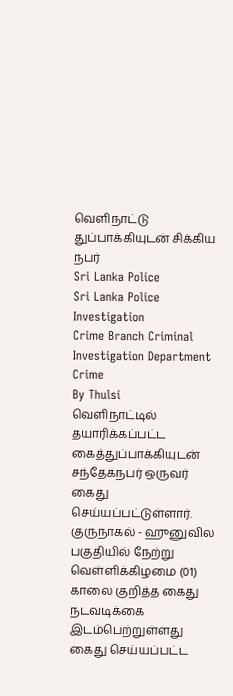வெளிநாட்டு துப்பாக்கியுடன் சிக்கிய நபர்
Sri Lanka Police
Sri Lanka Police Investigation
Crime Branch Criminal Investigation Department
Crime
By Thulsi
வெளிநாட்டில் தயாரிக்கப்பட்ட கைத்துப்பாக்கியுடன் சந்தேகநபர் ஒருவர் கைது செய்யப்பட்டுள்ளார்.
குருநாகல் - ஹுனுவில பகுதியில் நேற்று வெள்ளிக்கிழமை (01) காலை குறித்த கைது நடவடிக்கை இடம்பெற்றுள்ளது
கைது செய்யப்பட்ட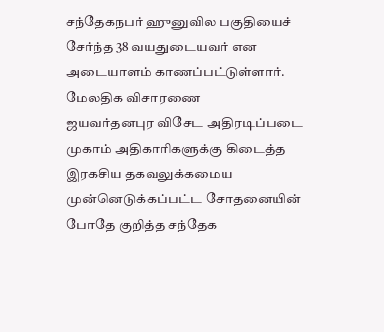சந்தேகநபர் ஹுனுவில பகுதியைச் சேர்ந்த 38 வயதுடையவர் என அடையாளம் காணப்பட்டுள்ளார்.
மேலதிக விசாரணை
ஜயவர்தனபுர விசேட அதிரடிப்படை முகாம் அதிகாரிகளுக்கு கிடைத்த இரகசிய தகவலுக்கமைய முன்னெடுக்கப்பட்ட சோதனையின் போதே குறித்த சந்தேக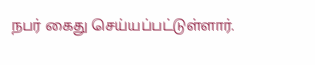நபர் கைது செய்யப்பட்டுள்ளார்.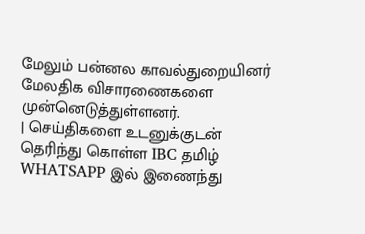மேலும் பன்னல காவல்துறையினர் மேலதிக விசாரணைகளை முன்னெடுத்துள்ளனர்.
| செய்திகளை உடனுக்குடன் தெரிந்து கொள்ள IBC தமிழ் WHATSAPP இல் இணைந்து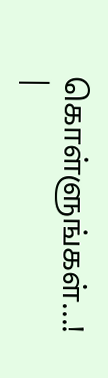கொள்ளுங்கள்...! |